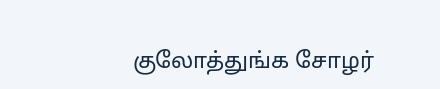குலோத்துங்க சோழர்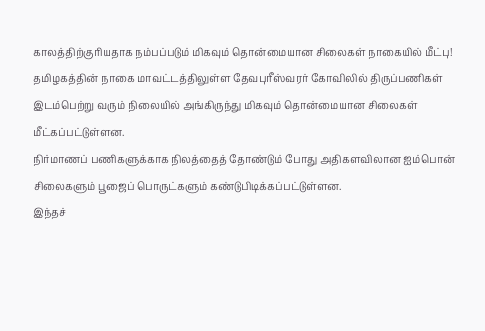காலத்திற்குரியதாக நம்பப்படும் மிகவும் தொன்மையான சிலைகள் நாகையில் மீட்பு!
தமிழகத்தின் நாகை மாவட்டத்திலுள்ள தேவபுரீஸ்வரர் கோவிலில் திருப்பணிகள் இடம்பெற்று வரும் நிலையில் அங்கிருந்து மிகவும் தொன்மையான சிலைகள் மீட்கப்பட்டுள்ளன.
நிர்மாணப் பணிகளுக்காக நிலத்தைத் தோண்டும் போது அதிகளவிலான ஐம்பொன் சிலைகளும் பூஜைப் பொருட்களும் கண்டுபிடிக்கப்பட்டுள்ளன.
இந்தச்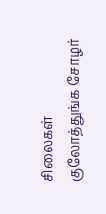சிலைகள் குலோத்துங்க சோழர்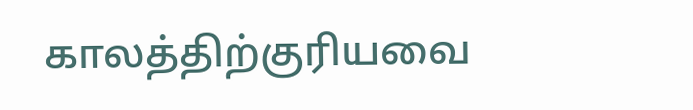காலத்திற்குரியவை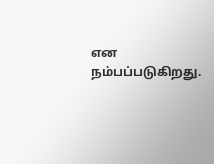என நம்பப்படுகிறது.